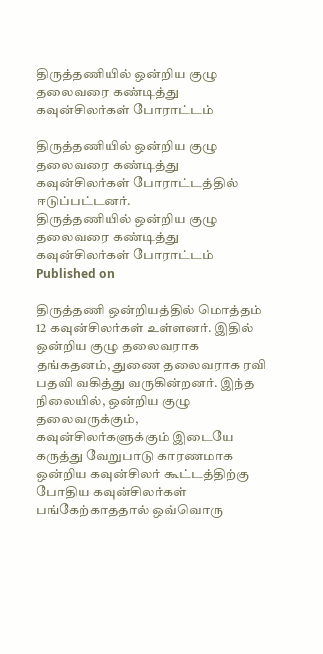திருத்தணியில் ஒன்றிய குழு தலைவரை கண்டித்து கவுன்சிலர்கள் போராட்டம்

திருத்தணியில் ஒன்றிய குழு தலைவரை கண்டித்து கவுன்சிலர்கள் போராட்டத்தில் ஈடுப்பட்டனர்.
திருத்தணியில் ஒன்றிய குழு தலைவரை கண்டித்து கவுன்சிலர்கள் போராட்டம்
Published on

திருத்தணி ஒன்றியத்தில் மொத்தம் 12 கவுன்சிலர்கள் உள்ளனர். இதில் ஒன்றிய குழு தலைவராக தங்கதனம், துணை தலைவராக ரவி பதவி வகித்து வருகின்றனர். இந்த நிலையில், ஒன்றிய குழு தலைவருக்கும், கவுன்சிலர்களுக்கும் இடையே கருத்து வேறுபாடு காரணமாக ஒன்றிய கவுன்சிலர் கூட்டத்திற்கு போதிய கவுன்சிலர்கள் பங்கேற்காததால் ஒவ்வொரு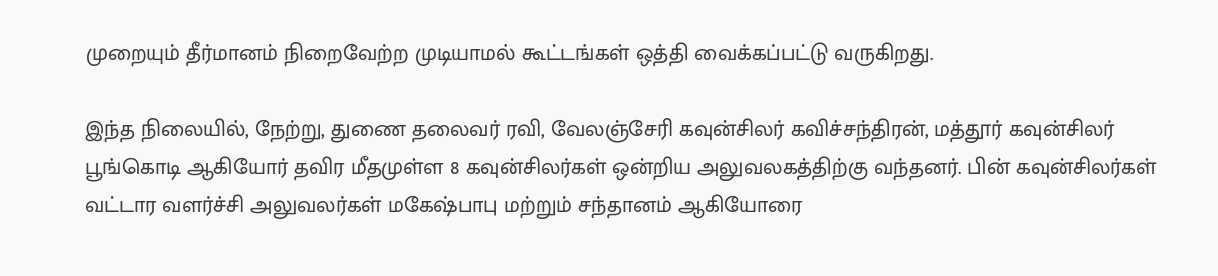முறையும் தீர்மானம் நிறைவேற்ற முடியாமல் கூட்டங்கள் ஒத்தி வைக்கப்பட்டு வருகிறது.

இந்த நிலையில், நேற்று, துணை தலைவர் ரவி, வேலஞ்சேரி கவுன்சிலர் கவிச்சந்திரன், மத்தூர் கவுன்சிலர் பூங்கொடி ஆகியோர் தவிர மீதமுள்ள 8 கவுன்சிலர்கள் ஒன்றிய அலுவலகத்திற்கு வந்தனர். பின் கவுன்சிலர்கள் வட்டார வளர்ச்சி அலுவலர்கள் மகேஷ்பாபு மற்றும் சந்தானம் ஆகியோரை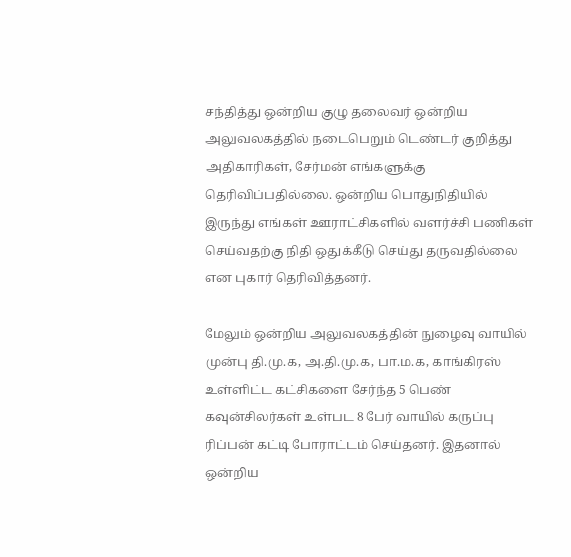சந்தித்து ஒன்றிய குழு தலைவர் ஒன்றிய அலுவலகத்தில் நடைபெறும் டெண்டர் குறித்து அதிகாரிகள், சேர்மன் எங்களுக்கு தெரிவிப்பதில்லை. ஒன்றிய பொதுநிதியில் இருந்து எங்கள் ஊராட்சிகளில் வளர்ச்சி பணிகள் செய்வதற்கு நிதி ஒதுக்கீடு செய்து தருவதில்லை என புகார் தெரிவித்தனர்.

மேலும் ஒன்றிய அலுவலகத்தின் நுழைவு வாயில் முன்பு தி.மு.க, அ.தி.மு.க, பா.ம.க, காங்கிரஸ் உள்ளிட்ட கட்சிகளை சேர்ந்த 5 பெண் கவுன்சிலர்கள் உள்பட 8 பேர் வாயில் கருப்பு ரிப்பன் கட்டி போராட்டம் செய்தனர். இதனால் ஒன்றிய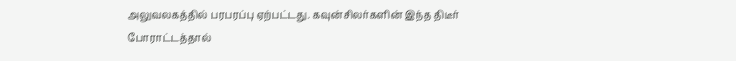அலுவலகத்தில் பரபரப்பு ஏற்பட்டது. கவுன்சிலர்களின் இந்த திடீர் போராட்டத்தால்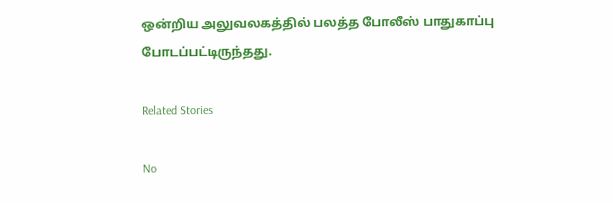ஒன்றிய அலுவலகத்தில் பலத்த போலீஸ் பாதுகாப்பு போடப்பட்டிருந்தது.

Related Stories

No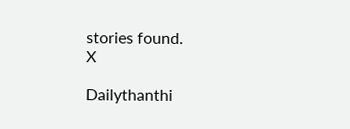stories found.
X

Dailythanthi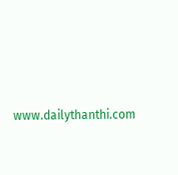www.dailythanthi.com